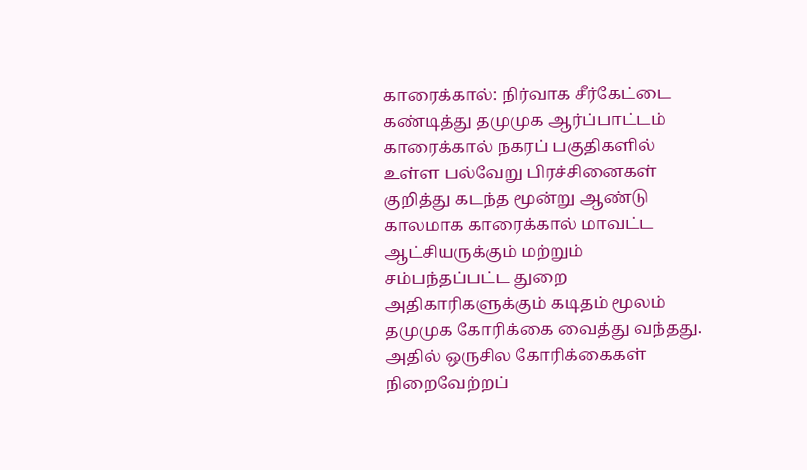காரைக்கால்: நிர்வாக சீர்கேட்டை கண்டித்து தமுமுக ஆர்ப்பாட்டம்
காரைக்கால் நகரப் பகுதிகளில் உள்ள பல்வேறு பிரச்சினைகள் குறித்து கடந்த மூன்று ஆண்டு காலமாக காரைக்கால் மாவட்ட ஆட்சியருக்கும் மற்றும் சம்பந்தப்பட்ட துறை அதிகாரிகளுக்கும் கடிதம் மூலம் தமுமுக கோரிக்கை வைத்து வந்தது. அதில் ஒருசில கோரிக்கைகள் நிறைவேற்றப்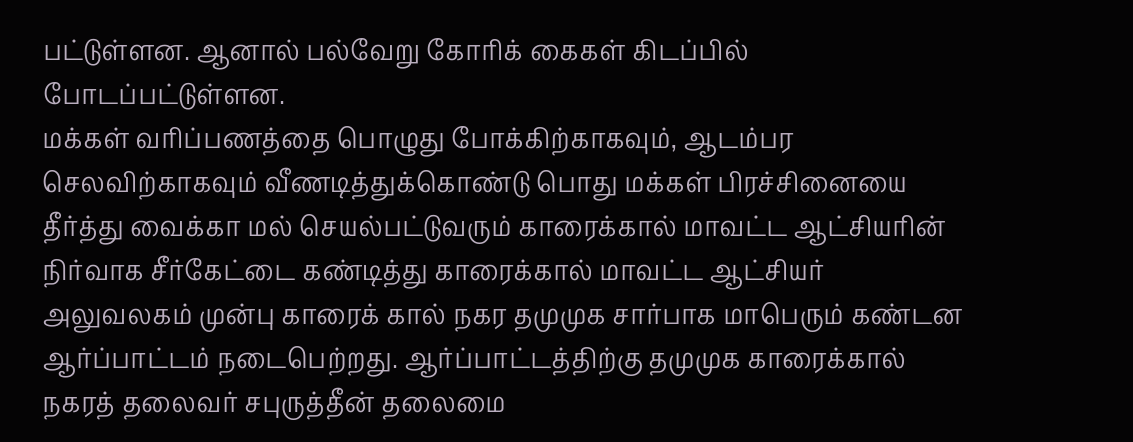பட்டுள்ளன. ஆனால் பல்வேறு கோரிக் கைகள் கிடப்பில் போடப்பட்டுள்ளன.
மக்கள் வரிப்பணத்தை பொழுது போக்கிற்காகவும், ஆடம்பர செலவிற்காகவும் வீணடித்துக்கொண்டு பொது மக்கள் பிரச்சினையை தீர்த்து வைக்கா மல் செயல்பட்டுவரும் காரைக்கால் மாவட்ட ஆட்சியரின் நிர்வாக சீர்கேட்டை கண்டித்து காரைக்கால் மாவட்ட ஆட்சியர் அலுவலகம் முன்பு காரைக் கால் நகர தமுமுக சார்பாக மாபெரும் கண்டன ஆர்ப்பாட்டம் நடைபெற்றது. ஆர்ப்பாட்டத்திற்கு தமுமுக காரைக்கால் நகரத் தலைவர் சபுருத்தீன் தலைமை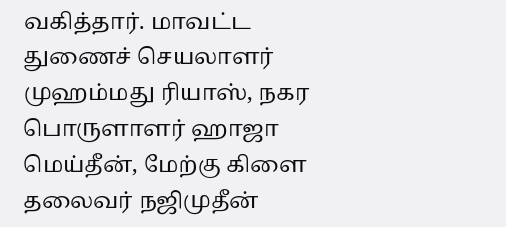வகித்தார். மாவட்ட துணைச் செயலாளர் முஹம்மது ரியாஸ், நகர பொருளாளர் ஹாஜா மெய்தீன், மேற்கு கிளை தலைவர் நஜிமுதீன்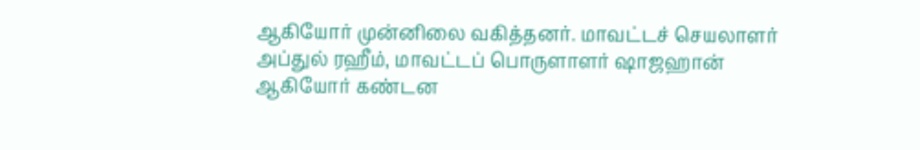ஆகியோர் முன்னிலை வகித்தனர். மாவட்டச் செயலாளர் அப்துல் ரஹீம், மாவட்டப் பொருளாளர் ஷாஜஹான் ஆகியோர் கண்டன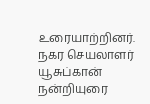உரையாற்றினர். நகர செயலாளர் யூசுப்கான் நன்றியுரை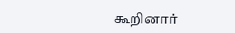கூறினார்